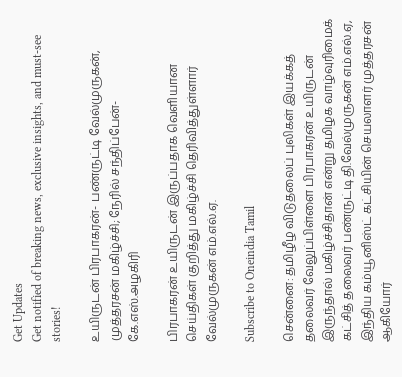Get Updates
Get notified of breaking news, exclusive insights, and must-see stories!

உயிருடன் பிரபாகரன்- பண்ருட்டி வேல்முருகன், முத்தரசன் மகிழ்ச்சி; நேரில் சந்திப்பேன்- கே.எஸ்.அழகிரி

பிரபாகரன் உயிருடன் இருப்பதாக வெளியான செய்திகள் குறித்து மகிழ்ச்சி தெரிவித்துள்ளார் வேல்முருகன் எம்.எல்.ஏ.

Subscribe to Oneindia Tamil

சென்னை: தமிழீழ விடுதலைப் புலிகள் இயக்கத் தலைவர் வேலுப்பிள்ளை பிரபாகரன் உயிருடன் இருந்தால் மகிழ்ச்சிதான் என்று தமிழக வாழ்வுரிமைக் கட்சித் தலைவர் பண்ருட்டி தி.வேல்முருகன் எம்.எல்.ஏ, இந்திய கம்யூனிஸ்ட் கட்சியின் செயலாளர் முத்தரசன் ஆகியோர்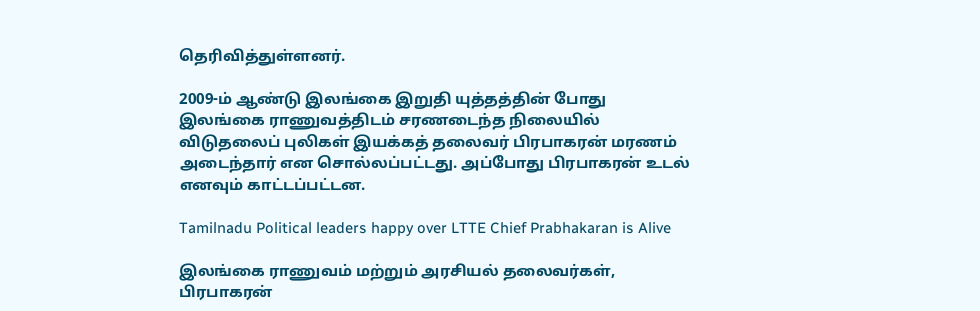தெரிவித்துள்ளனர்.

2009-ம் ஆண்டு இலங்கை இறுதி யுத்தத்தின் போது இலங்கை ராணுவத்திடம் சரணடைந்த நிலையில் விடுதலைப் புலிகள் இயக்கத் தலைவர் பிரபாகரன் மரணம் அடைந்தார் என சொல்லப்பட்டது. அப்போது பிரபாகரன் உடல் எனவும் காட்டப்பட்டன.

Tamilnadu Political leaders happy over LTTE Chief Prabhakaran is Alive

இலங்கை ராணுவம் மற்றும் அரசியல் தலைவர்கள், பிரபாகரன்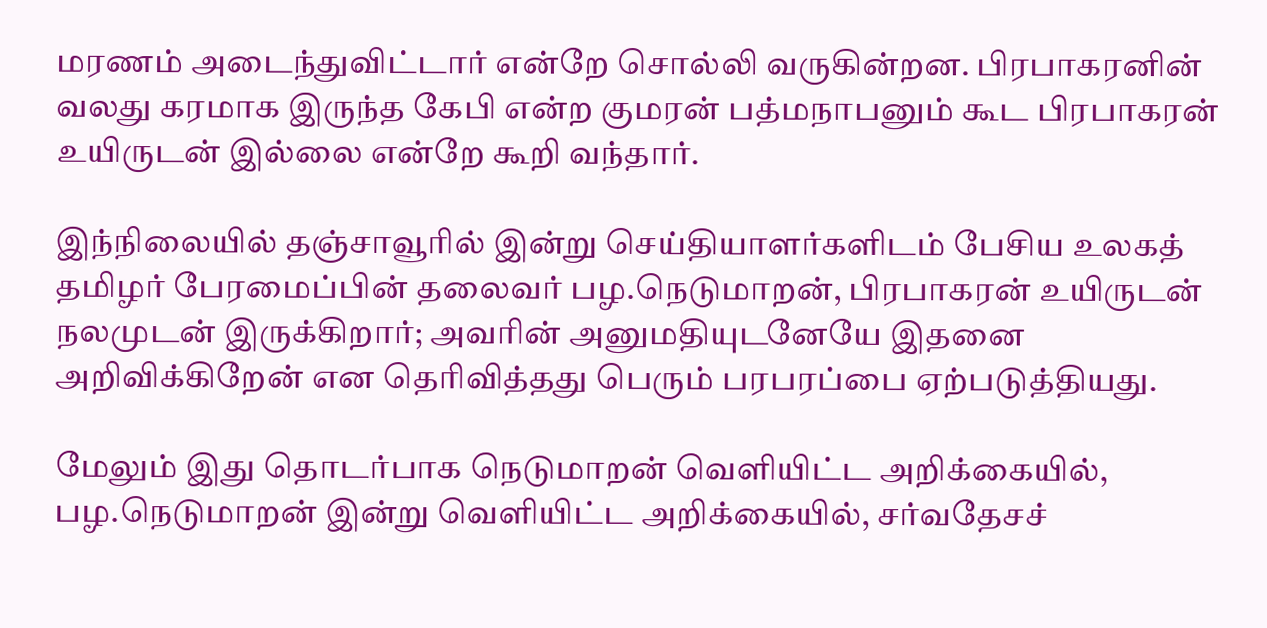மரணம் அடைந்துவிட்டார் என்றே சொல்லி வருகின்றன. பிரபாகரனின் வலது கரமாக இருந்த கேபி என்ற குமரன் பத்மநாபனும் கூட பிரபாகரன் உயிருடன் இல்லை என்றே கூறி வந்தார்.

இந்நிலையில் தஞ்சாவூரில் இன்று செய்தியாளர்களிடம் பேசிய உலகத் தமிழர் பேரமைப்பின் தலைவர் பழ.நெடுமாறன், பிரபாகரன் உயிருடன் நலமுடன் இருக்கிறார்; அவரின் அனுமதியுடனேயே இதனை அறிவிக்கிறேன் என தெரிவித்தது பெரும் பரபரப்பை ஏற்படுத்தியது.

மேலும் இது தொடர்பாக நெடுமாறன் வெளியிட்ட அறிக்கையில், பழ.நெடுமாறன் இன்று வெளியிட்ட அறிக்கையில், சர்வதேசச்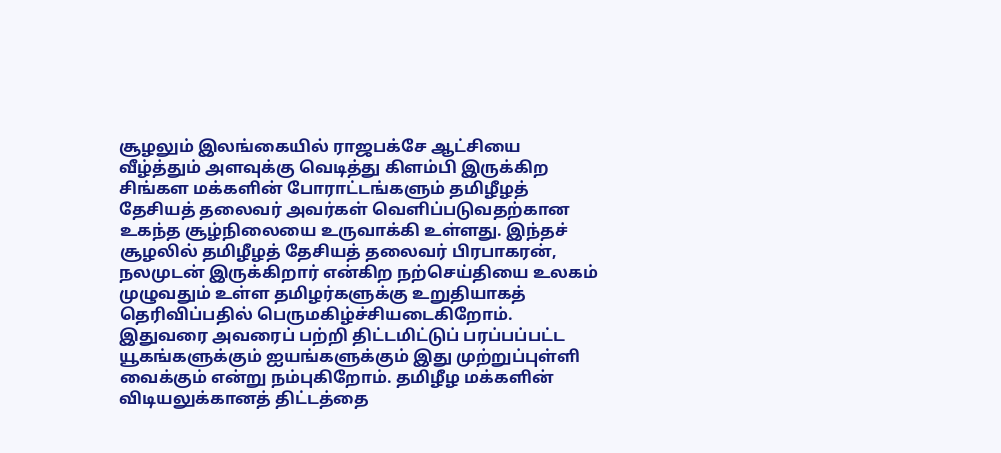சூழலும் இலங்கையில் ராஜபக்சே ஆட்சியை வீழ்த்தும் அளவுக்கு வெடித்து கிளம்பி இருக்கிற சிங்கள மக்களின் போராட்டங்களும் தமிழீழத் தேசியத் தலைவர் அவர்கள் வெளிப்படுவதற்கான உகந்த சூழ்நிலையை உருவாக்கி உள்ளது. இந்தச் சூழலில் தமிழீழத் தேசியத் தலைவர் பிரபாகரன், நலமுடன் இருக்கிறார் என்கிற நற்செய்தியை உலகம் முழுவதும் உள்ள தமிழர்களுக்கு உறுதியாகத் தெரிவிப்பதில் பெருமகிழ்ச்சியடைகிறோம். இதுவரை அவரைப் பற்றி திட்டமிட்டுப் பரப்பப்பட்ட யூகங்களுக்கும் ஐயங்களுக்கும் இது முற்றுப்புள்ளி வைக்கும் என்று நம்புகிறோம். தமிழீழ மக்களின் விடியலுக்கானத் திட்டத்தை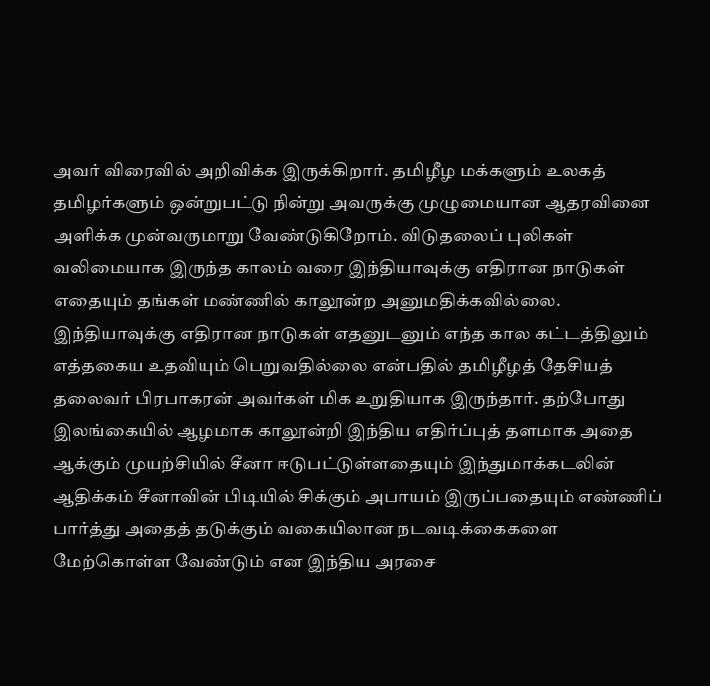அவர் விரைவில் அறிவிக்க இருக்கிறார். தமிழீழ மக்களும் உலகத் தமிழர்களும் ஒன்றுபட்டு நின்று அவருக்கு முழுமையான ஆதரவினை அளிக்க முன்வருமாறு வேண்டுகிறோம். விடுதலைப் புலிகள் வலிமையாக இருந்த காலம் வரை இந்தியாவுக்கு எதிரான நாடுகள் எதையும் தங்கள் மண்ணில் காலூன்ற அனுமதிக்கவில்லை. இந்தியாவுக்கு எதிரான நாடுகள் எதனுடனும் எந்த கால கட்டத்திலும் எத்தகைய உதவியும் பெறுவதில்லை என்பதில் தமிழீழத் தேசியத் தலைவர் பிரபாகரன் அவர்கள் மிக உறுதியாக இருந்தார். தற்போது இலங்கையில் ஆழமாக காலூன்றி இந்திய எதிர்ப்புத் தளமாக அதை ஆக்கும் முயற்சியில் சீனா ஈடுபட்டுள்ளதையும் இந்துமாக்கடலின் ஆதிக்கம் சீனாவின் பிடியில் சிக்கும் அபாயம் இருப்பதையும் எண்ணிப் பார்த்து அதைத் தடுக்கும் வகையிலான நடவடிக்கைகளை மேற்கொள்ள வேண்டும் என இந்திய அரசை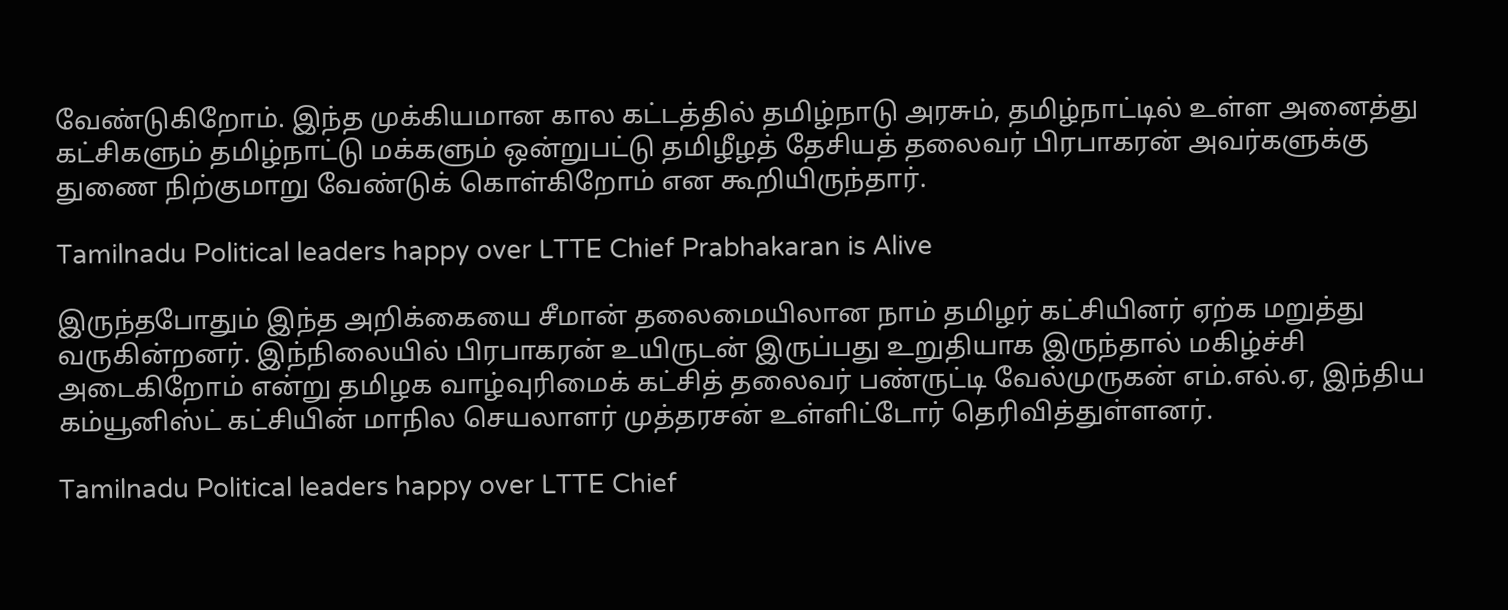வேண்டுகிறோம். இந்த முக்கியமான கால கட்டத்தில் தமிழ்நாடு அரசும், தமிழ்நாட்டில் உள்ள அனைத்து கட்சிகளும் தமிழ்நாட்டு மக்களும் ஒன்றுபட்டு தமிழீழத் தேசியத் தலைவர் பிரபாகரன் அவர்களுக்கு துணை நிற்குமாறு வேண்டுக் கொள்கிறோம் என கூறியிருந்தார்.

Tamilnadu Political leaders happy over LTTE Chief Prabhakaran is Alive

இருந்தபோதும் இந்த அறிக்கையை சீமான் தலைமையிலான நாம் தமிழர் கட்சியினர் ஏற்க மறுத்து வருகின்றனர். இந்நிலையில் பிரபாகரன் உயிருடன் இருப்பது உறுதியாக இருந்தால் மகிழ்ச்சி அடைகிறோம் என்று தமிழக வாழ்வுரிமைக் கட்சித் தலைவர் பண்ருட்டி வேல்முருகன் எம்.எல்.ஏ, இந்திய கம்யூனிஸ்ட் கட்சியின் மாநில செயலாளர் முத்தரசன் உள்ளிட்டோர் தெரிவித்துள்ளனர்.

Tamilnadu Political leaders happy over LTTE Chief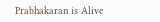Prabhakaran is Alive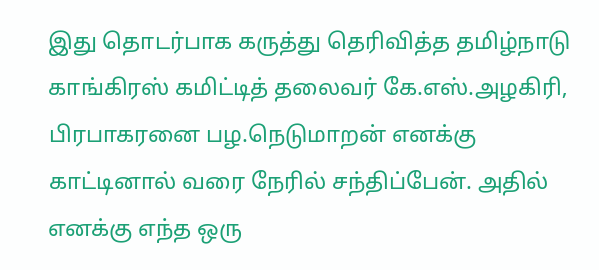இது தொடர்பாக கருத்து தெரிவித்த தமிழ்நாடு காங்கிரஸ் கமிட்டித் தலைவர் கே.எஸ்.அழகிரி, பிரபாகரனை பழ.நெடுமாறன் எனக்கு காட்டினால் வரை நேரில் சந்திப்பேன். அதில் எனக்கு எந்த ஒரு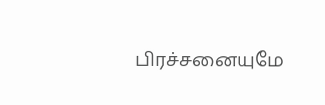பிரச்சனையுமே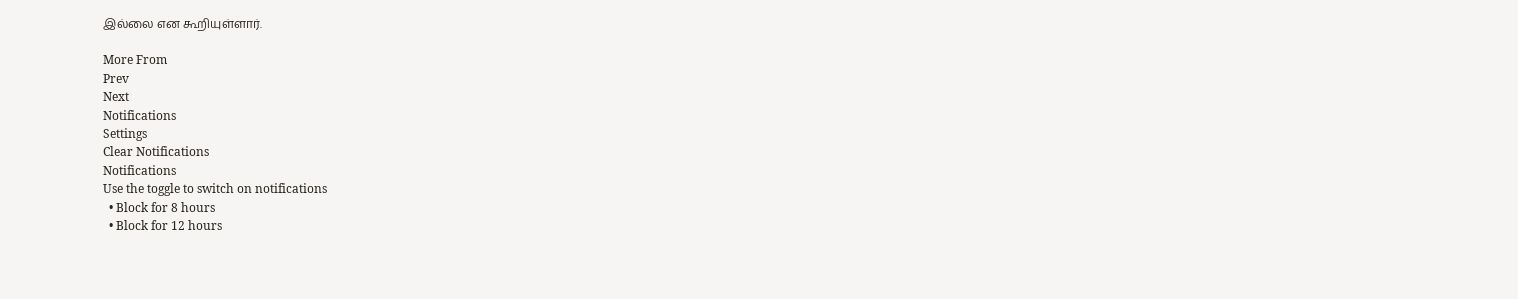இல்லை என கூறியுள்ளார்.

More From
Prev
Next
Notifications
Settings
Clear Notifications
Notifications
Use the toggle to switch on notifications
  • Block for 8 hours
  • Block for 12 hours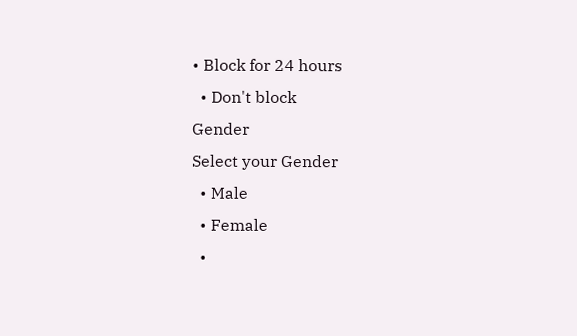• Block for 24 hours
  • Don't block
Gender
Select your Gender
  • Male
  • Female
  •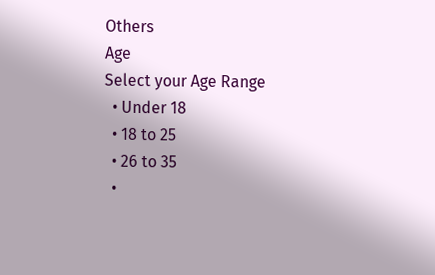Others
Age
Select your Age Range
  • Under 18
  • 18 to 25
  • 26 to 35
  •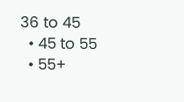36 to 45
  • 45 to 55
  • 55+